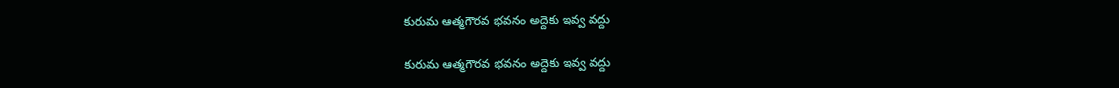కురుమ ఆత్మగౌరవ భవనం అద్దెకు ఇవ్వ వద్దు

కురుమ ఆత్మగౌరవ భవనం అద్దెకు ఇవ్వ వద్దు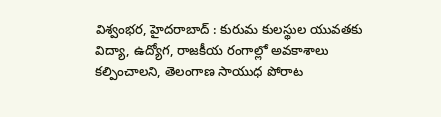విశ్వంభర, హైదరాబాద్ : కురుమ కులస్థుల యువతకు విద్యా, ఉద్యోగ, రాజకీయ రంగాల్లో అవకాశాలు కల్పించాలని, తెలంగాణ సాయుధ పోరాట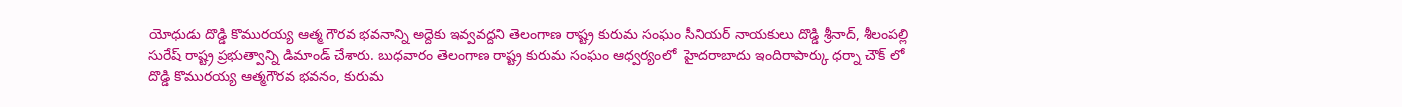యోధుడు దొడ్డి కొమురయ్య ఆత్మ గౌరవ భవనాన్ని అద్దెకు ఇవ్వవద్దని తెలంగాణ రాష్ట్ర కురుమ సంఘం సీనియర్ నాయకులు దొడ్డి శ్రీనాద్, శీలంపల్లి సురేష్ రాష్ట్ర ప్రభుత్వాన్ని డిమాండ్ చేశారు. బుధవారం తెలంగాణ రాష్ట్ర కురుమ సంఘం ఆధ్వర్యంలో  హైదరాబాదు ఇందిరాపార్కు ధర్నా చౌక్ లో దొడ్డి కొమురయ్య ఆత్మగౌరవ భవనం, కురుమ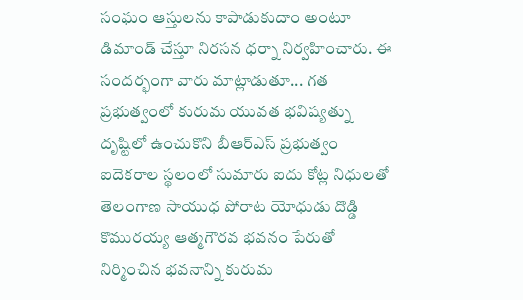సంఘం ఆస్తులను కాపాడుకుదాం అంటూ డిమాండ్ చేస్తూ నిరసన ధర్నా నిర్వహించారు. ఈ సందర్భంగా వారు మాట్లాడుతూ... గత ప్రభుత్వంలో కురుమ యువత భవిష్యత్ను దృష్టిలో ఉంచుకొని బీఆర్ఎస్ ప్రభుత్వం ఐదెకరాల స్థలంలో సుమారు ఐదు కోట్ల నిధులతో తెలంగాణ సాయుధ పోరాట యోధుడు దొడ్డి కొమురయ్య ఆత్మగౌరవ భవనం పేరుతో నిర్మించిన భవనాన్ని కురుమ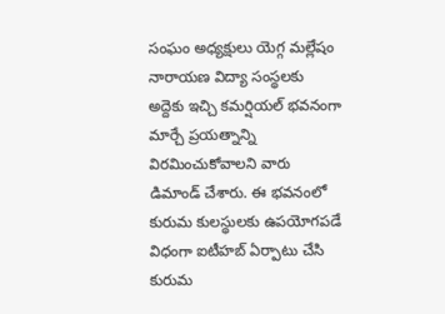సంఘం అధ్యక్షులు యెగ్గ మల్లేషం నారాయణ విద్యా సంస్థలకు అద్దెకు ఇచ్చి కమర్షియల్ భవనంగా మార్చే ప్రయత్నాన్ని విరమించుకోవాలని వారు డిమాండ్ చేశారు. ఈ భవనంలో కురుమ కులస్థులకు ఉపయోగపడే విధంగా ఐటీహబ్ ఏర్పాటు చేసి కురుమ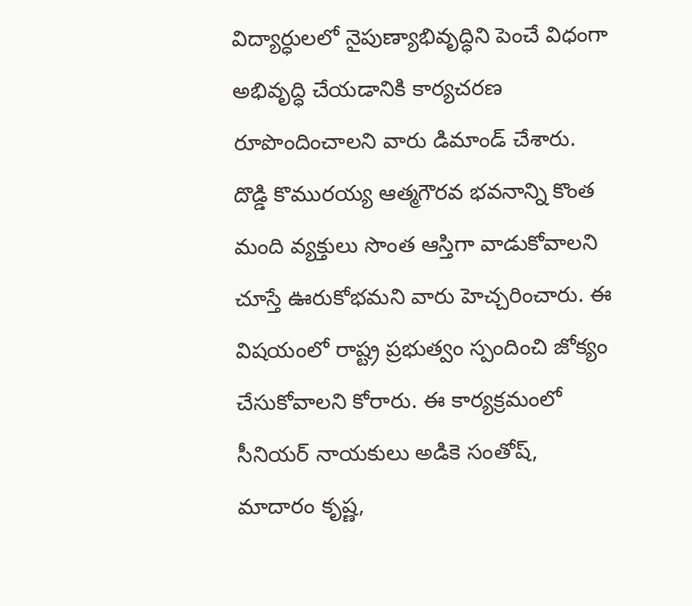విద్యార్ధులలో నైపుణ్యాభివృద్ధిని పెంచే విధంగా అభివృద్ధి చేయడానికి కార్యచరణ రూపొందించాలని వారు డిమాండ్ చేశారు. దొడ్డి కొమురయ్య ఆత్మగౌరవ భవనాన్ని కొంత మంది వ్యక్తులు సొంత ఆస్తిగా వాడుకోవాలని చూస్తే ఊరుకోభమని వారు హెచ్చరించారు. ఈ విషయంలో రాష్ట్ర ప్రభుత్వం స్పందించి జోక్యం చేసుకోవాలని కోరారు. ఈ కార్యక్రమంలో సీనియర్ నాయకులు అడికె సంతోష్, మాదారం కృష్ణ,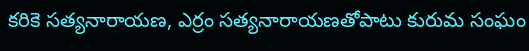కరికె సత్యనారాయణ, ఎర్రం సత్యనారాయణతోపాటు కురుమ సంఘం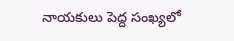నాయకులు పెద్ద సంఖ్యలో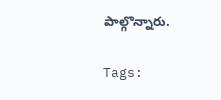పాల్గొన్నారు.

Tags: